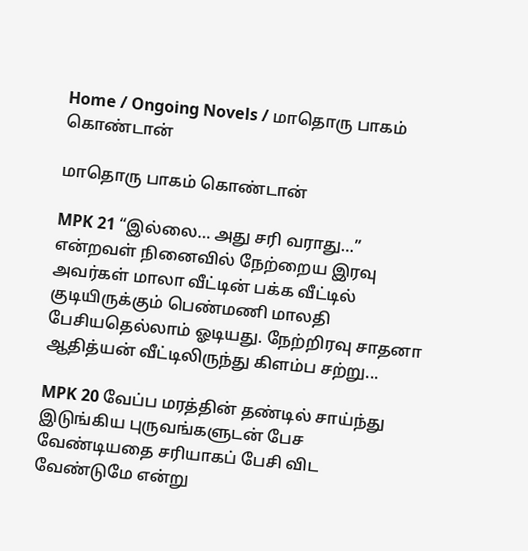Home / Ongoing Novels / மாதொரு பாகம் கொண்டான்

மாதொரு பாகம் கொண்டான்

MPK 21 “இல்லை… அது சரி வராது…” என்றவள் நினைவில் நேற்றைய இரவு அவர்கள் மாலா வீட்டின் பக்க வீட்டில் குடியிருக்கும் பெண்மணி மாலதி பேசியதெல்லாம் ஓடியது. நேற்றிரவு சாதனா ஆதித்யன் வீட்டிலிருந்து கிளம்ப சற்று...

MPK 20 வேப்ப மரத்தின் தண்டில் சாய்ந்து இடுங்கிய புருவங்களுடன் பேச வேண்டியதை சரியாகப் பேசி விட வேண்டுமே என்று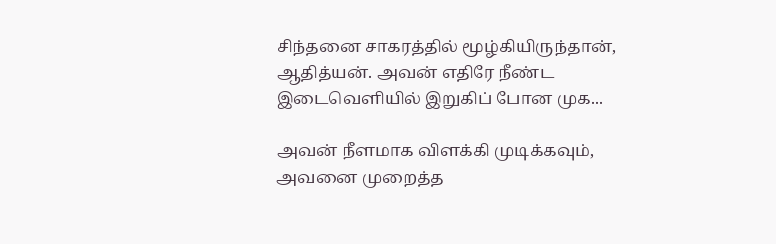சிந்தனை சாகரத்தில் மூழ்கியிருந்தான், ஆதித்யன். அவன் எதிரே நீண்ட இடைவெளியில் இறுகிப் போன முக...

அவன் நீளமாக விளக்கி முடிக்கவும், அவனை முறைத்த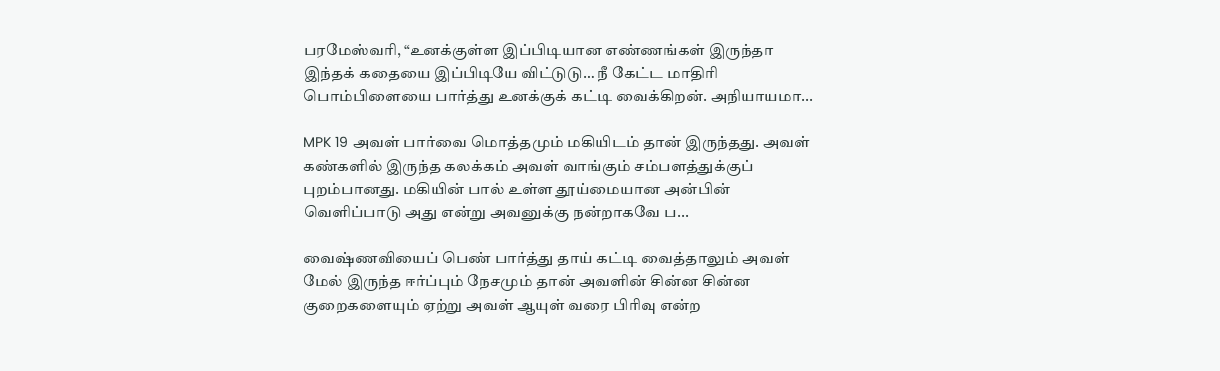பரமேஸ்வரி, “உனக்குள்ள இப்பிடியான எண்ணங்கள் இருந்தா இந்தக் கதையை இப்பிடியே விட்டுடு… நீ கேட்ட மாதிரி பொம்பிளையை பார்த்து உனக்குக் கட்டி வைக்கிறன். அநியாயமா...

MPK 19 அவள் பார்வை மொத்தமும் மகியிடம் தான் இருந்தது. அவள் கண்களில் இருந்த கலக்கம் அவள் வாங்கும் சம்பளத்துக்குப் புறம்பானது. மகியின் பால் உள்ள தூய்மையான அன்பின் வெளிப்பாடு அது என்று அவனுக்கு நன்றாகவே ப...

வைஷ்ணவியைப் பெண் பார்த்து தாய் கட்டி வைத்தாலும் அவள் மேல் இருந்த ஈர்ப்பும் நேசமும் தான் அவளின் சின்ன சின்ன குறைகளையும் ஏற்று அவள் ஆயுள் வரை பிரிவு என்ற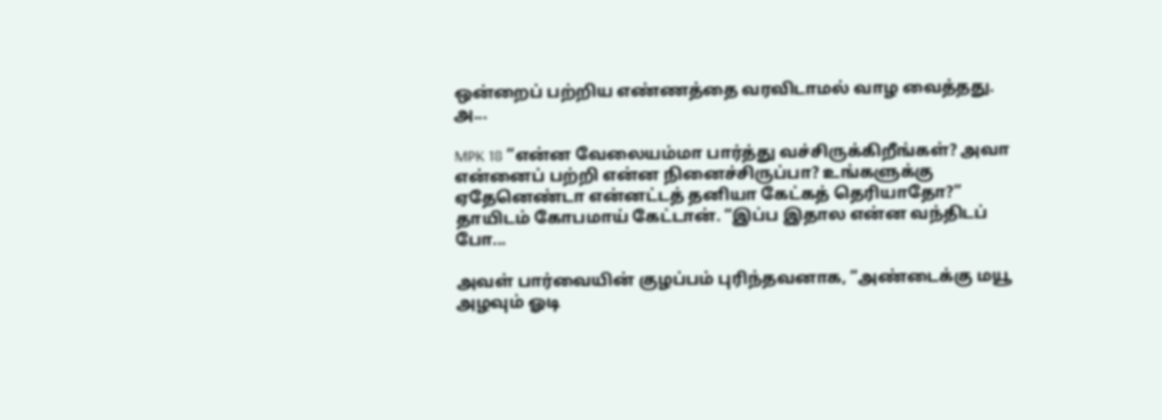ஒன்றைப் பற்றிய எண்ணத்தை வரவிடாமல் வாழ வைத்தது. அ...

MPK 18 “என்ன வேலையம்மா பார்த்து வச்சிருக்கிறீங்கள்? அவா என்னைப் பற்றி என்ன நினைச்சிருப்பா? உங்களுக்கு ஏதேனெண்டா என்னட்டத் தனியா கேட்கத் தெரியாதோ?” தாயிடம் கோபமாய் கேட்டான். “இப்ப இதால என்ன வந்திடப் போ...

அவள் பார்வையின் குழப்பம் புரிந்தவனாக, “அண்டைக்கு மயூ அழவும் ஓடி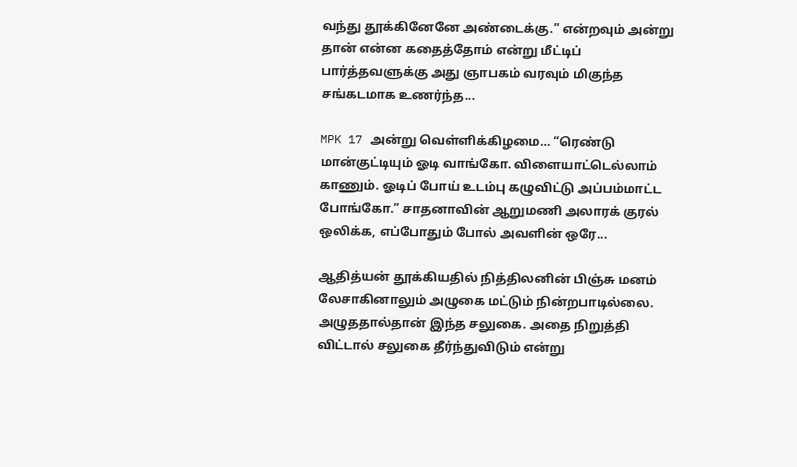வந்து தூக்கினேனே அண்டைக்கு.” என்றவும் அன்று தான் என்ன கதைத்தோம் என்று மீட்டிப் பார்த்தவளுக்கு அது ஞாபகம் வரவும் மிகுந்த சங்கடமாக உணர்ந்த...

MPK 17 அன்று வெள்ளிக்கிழமை… “ரெண்டு மான்குட்டியும் ஓடி வாங்கோ. விளையாட்டெல்லாம் காணும். ஓடிப் போய் உடம்பு கழுவிட்டு அப்பம்மாட்ட போங்கோ.” சாதனாவின் ஆறுமணி அலாரக் குரல் ஒலிக்க, எப்போதும் போல் அவளின் ஒரே...

ஆதித்யன் தூக்கியதில் நித்திலனின் பிஞ்சு மனம் லேசாகினாலும் அழுகை மட்டும் நின்றபாடில்லை. அழுததால்தான் இந்த சலுகை. அதை நிறுத்தி விட்டால் சலுகை தீர்ந்துவிடும் என்று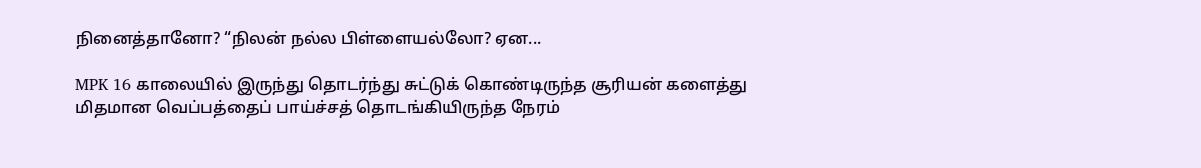நினைத்தானோ? “நிலன் நல்ல பிள்ளையல்லோ? ஏன...

MPK 16 காலையில் இருந்து தொடர்ந்து சுட்டுக் கொண்டிருந்த சூரியன் களைத்து மிதமான வெப்பத்தைப் பாய்ச்சத் தொடங்கியிருந்த நேரம்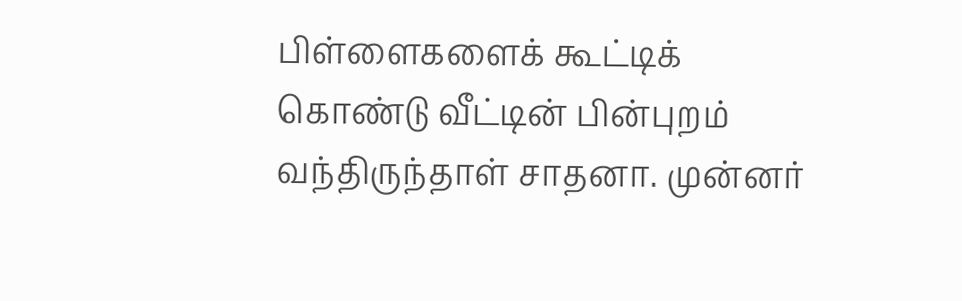பிள்ளைகளைக் கூட்டிக் கொண்டு வீட்டின் பின்புறம் வந்திருந்தாள் சாதனா. முன்னர்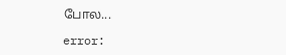போல...

error: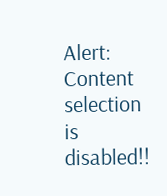Alert: Content selection is disabled!!